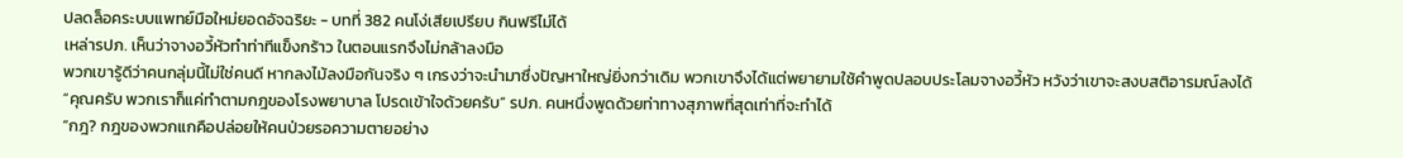ปลดล็อคระบบแพทย์มือใหม่ยอดอัจฉริยะ - บทที่ 382 คนโง่เสียเปรียบ กินฟรีไม่ได้
เหล่ารปภ. เห็นว่าจางอวี้หัวทำท่าทีแข็งกร้าว ในตอนแรกจึงไม่กล้าลงมือ
พวกเขารู้ดีว่าคนกลุ่มนี้ไม่ใช่คนดี หากลงไม้ลงมือกันจริง ๆ เกรงว่าจะนำมาซึ่งปัญหาใหญ่ยิ่งกว่าเดิม พวกเขาจึงได้แต่พยายามใช้คำพูดปลอบประโลมจางอวี้หัว หวังว่าเขาจะสงบสติอารมณ์ลงได้
“คุณครับ พวกเราก็แค่ทำตามกฎของโรงพยาบาล โปรดเข้าใจด้วยครับ” รปภ. คนหนึ่งพูดด้วยท่าทางสุภาพที่สุดเท่าที่จะทำได้
“กฎ? กฎของพวกแกคือปล่อยให้คนป่วยรอความตายอย่าง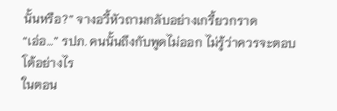นั้นหรือ?” จางอวี้หัวถามกลับอย่างเกรี้ยวกราด
“เอ่อ…” รปภ. คนนั้นถึงกับพูดไม่ออก ไม่รู้ว่าควรจะตอบโต้อย่างไร
ในตอน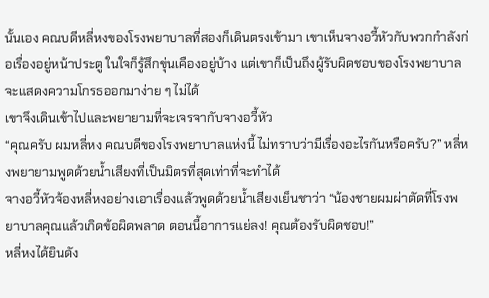นั้นเอง คณบดีหลี่หงของโรงพยาบาลที่สองก็เดินตรงเข้ามา เขาเห็นจางอวี้หัวกับพวกกำลังก่อเรื่องอยู่หน้าประตู ในใจก็รู้สึกขุ่นเคืองอยู่บ้าง แต่เขาก็เป็นถึงผู้รับผิดชอบของโรงพยาบาล จะแสดงความโกรธออกมาง่าย ๆ ไม่ได้
เขาจึงเดินเข้าไปและพยายามที่จะเจรจากับจางอวี้หัว
“คุณครับ ผมหลี่หง คณบดีของโรงพยาบาลแห่งนี้ ไม่ทราบว่ามีเรื่องอะไรกันหรือครับ?” หลี่หงพยายามพูดด้วยน้ำเสียงที่เป็นมิตรที่สุดเท่าที่จะทำได้
จางอวี้หัวจ้องหลี่หงอย่างเอาเรื่องแล้วพูดด้วยน้ำเสียงเย็นชาว่า “น้องชายผมผ่าตัดที่โรงพยาบาลคุณแล้วเกิดข้อผิดพลาด ตอนนี้อาการแย่ลง! คุณต้องรับผิดชอบ!”
หลี่หงได้ยินดัง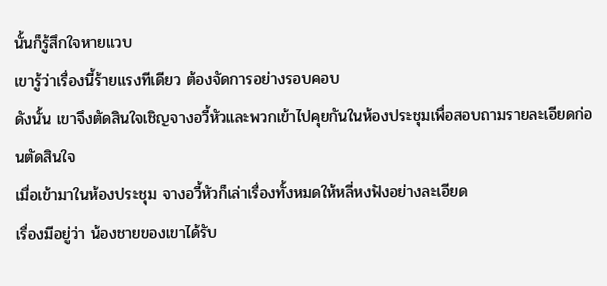นั้นก็รู้สึกใจหายแวบ
เขารู้ว่าเรื่องนี้ร้ายแรงทีเดียว ต้องจัดการอย่างรอบคอบ
ดังนั้น เขาจึงตัดสินใจเชิญจางอวี้หัวและพวกเข้าไปคุยกันในห้องประชุมเพื่อสอบถามรายละเอียดก่อนตัดสินใจ
เมื่อเข้ามาในห้องประชุม จางอวี้หัวก็เล่าเรื่องทั้งหมดให้หลี่หงฟังอย่างละเอียด
เรื่องมีอยู่ว่า น้องชายของเขาได้รับ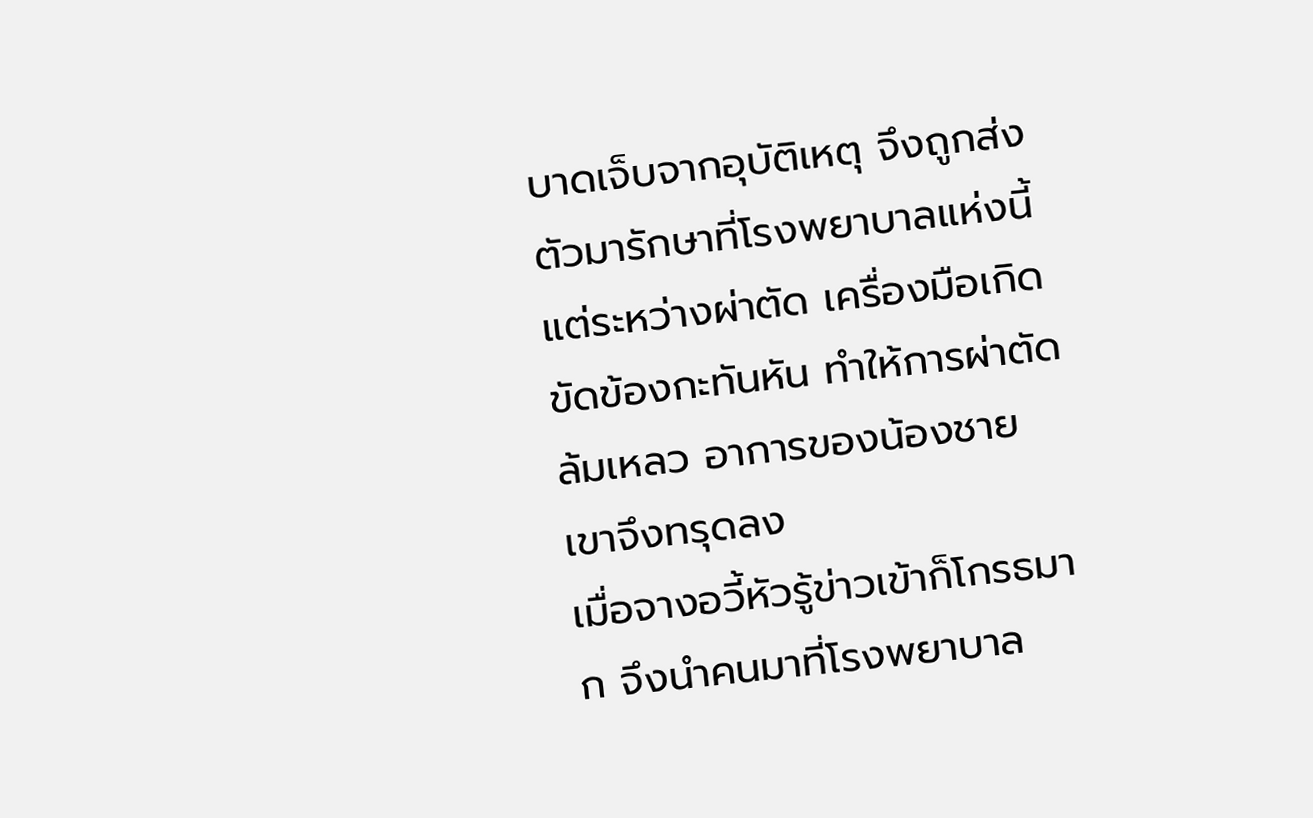บาดเจ็บจากอุบัติเหตุ จึงถูกส่งตัวมารักษาที่โรงพยาบาลแห่งนี้
แต่ระหว่างผ่าตัด เครื่องมือเกิดขัดข้องกะทันหัน ทำให้การผ่าตัดล้มเหลว อาการของน้องชายเขาจึงทรุดลง
เมื่อจางอวี้หัวรู้ข่าวเข้าก็โกรธมาก จึงนำคนมาที่โรงพยาบาล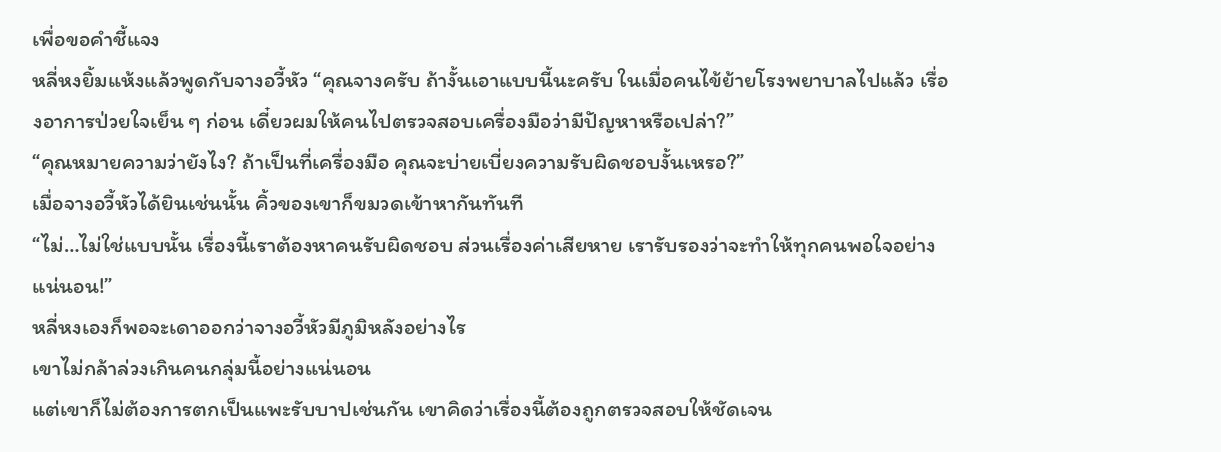เพื่อขอคำชี้แจง
หลี่หงยิ้มแห้งแล้วพูดกับจางอวี้หัว “คุณจางครับ ถ้างั้นเอาแบบนี้นะครับ ในเมื่อคนไข้ย้ายโรงพยาบาลไปแล้ว เรื่องอาการป่วยใจเย็น ๆ ก่อน เดี๋ยวผมให้คนไปตรวจสอบเครื่องมือว่ามีปัญหาหรือเปล่า?”
“คุณหมายความว่ายังไง? ถ้าเป็นที่เครื่องมือ คุณจะบ่ายเบี่ยงความรับผิดชอบงั้นเหรอ?”
เมื่อจางอวี้หัวได้ยินเช่นนั้น คิ้วของเขาก็ขมวดเข้าหากันทันที
“ไม่…ไม่ใช่แบบนั้น เรื่องนี้เราต้องหาคนรับผิดชอบ ส่วนเรื่องค่าเสียหาย เรารับรองว่าจะทำให้ทุกคนพอใจอย่างแน่นอน!”
หลี่หงเองก็พอจะเดาออกว่าจางอวี้หัวมีภูมิหลังอย่างไร
เขาไม่กล้าล่วงเกินคนกลุ่มนี้อย่างแน่นอน
แต่เขาก็ไม่ต้องการตกเป็นแพะรับบาปเช่นกัน เขาคิดว่าเรื่องนี้ต้องถูกตรวจสอบให้ชัดเจน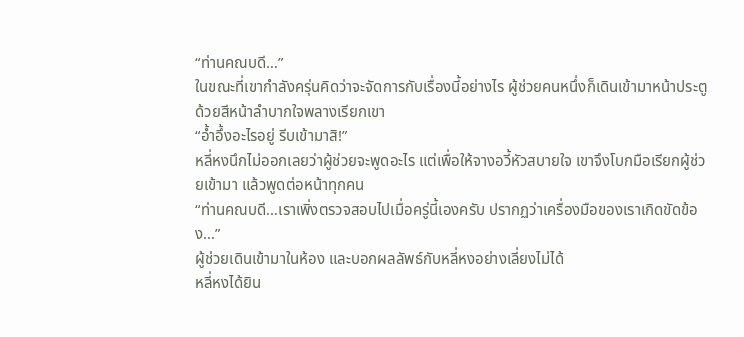“ท่านคณบดี…”
ในขณะที่เขากำลังครุ่นคิดว่าจะจัดการกับเรื่องนี้อย่างไร ผู้ช่วยคนหนึ่งก็เดินเข้ามาหน้าประตูด้วยสีหน้าลำบากใจพลางเรียกเขา
“อ้ำอึ้งอะไรอยู่ รีบเข้ามาสิ!”
หลี่หงนึกไม่ออกเลยว่าผู้ช่วยจะพูดอะไร แต่เพื่อให้จางอวี้หัวสบายใจ เขาจึงโบกมือเรียกผู้ช่วยเข้ามา แล้วพูดต่อหน้าทุกคน
“ท่านคณบดี…เราเพิ่งตรวจสอบไปเมื่อครู่นี้เองครับ ปรากฏว่าเครื่องมือของเราเกิดขัดข้อง…”
ผู้ช่วยเดินเข้ามาในห้อง และบอกผลลัพธ์กับหลี่หงอย่างเลี่ยงไม่ได้
หลี่หงได้ยิน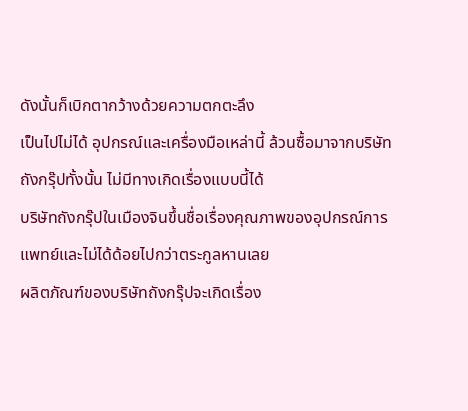ดังนั้นก็เบิกตากว้างด้วยความตกตะลึง
เป็นไปไม่ได้ อุปกรณ์และเครื่องมือเหล่านี้ ล้วนซื้อมาจากบริษัทถังกรุ๊ปทั้งนั้น ไม่มีทางเกิดเรื่องแบบนี้ได้
บริษัทถังกรุ๊ปในเมืองจินขึ้นชื่อเรื่องคุณภาพของอุปกรณ์การแพทย์และไม่ได้ด้อยไปกว่าตระกูลหานเลย
ผลิตภัณฑ์ของบริษัทถังกรุ๊ปจะเกิดเรื่อง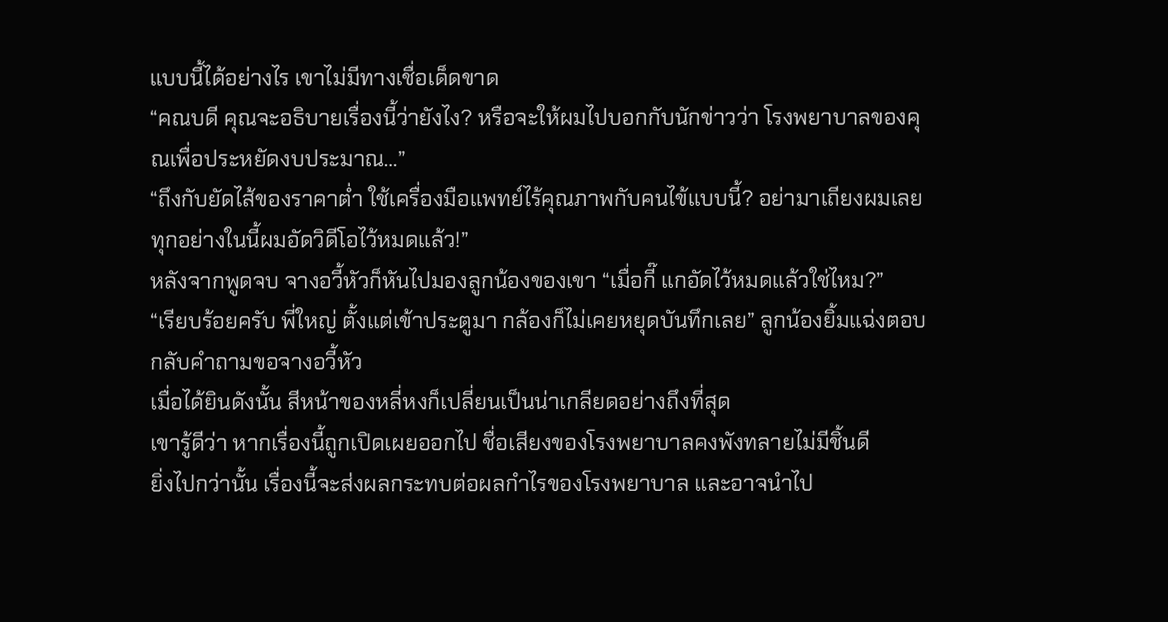แบบนี้ได้อย่างไร เขาไม่มีทางเชื่อเด็ดขาด
“คณบดี คุณจะอธิบายเรื่องนี้ว่ายังไง? หรือจะให้ผมไปบอกกับนักข่าวว่า โรงพยาบาลของคุณเพื่อประหยัดงบประมาณ…”
“ถึงกับยัดไส้ของราคาต่ำ ใช้เครื่องมือแพทย์ไร้คุณภาพกับคนไข้แบบนี้? อย่ามาเถียงผมเลย ทุกอย่างในนี้ผมอัดวิดีโอไว้หมดแล้ว!”
หลังจากพูดจบ จางอวี้หัวก็หันไปมองลูกน้องของเขา “เมื่อกี๊ แกอัดไว้หมดแล้วใช่ไหม?”
“เรียบร้อยครับ พี่ใหญ่ ตั้งแต่เข้าประตูมา กล้องก็ไม่เคยหยุดบันทึกเลย” ลูกน้องยิ้มแฉ่งตอบกลับคำถามขอจางอวี้หัว
เมื่อได้ยินดังนั้น สีหน้าของหลี่หงก็เปลี่ยนเป็นน่าเกลียดอย่างถึงที่สุด
เขารู้ดีว่า หากเรื่องนี้ถูกเปิดเผยออกไป ชื่อเสียงของโรงพยาบาลคงพังทลายไม่มีชิ้นดี
ยิ่งไปกว่านั้น เรื่องนี้จะส่งผลกระทบต่อผลกำไรของโรงพยาบาล และอาจนำไป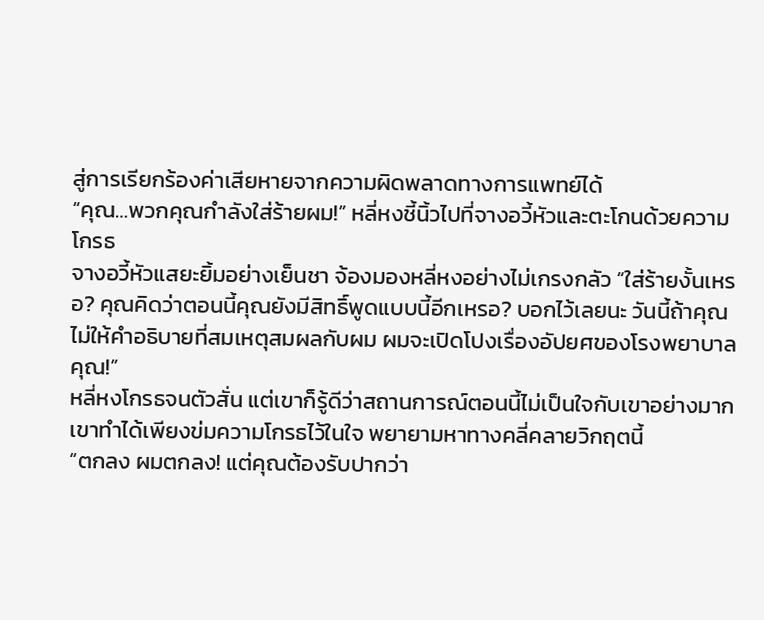สู่การเรียกร้องค่าเสียหายจากความผิดพลาดทางการแพทย์ได้
“คุณ…พวกคุณกำลังใส่ร้ายผม!” หลี่หงชี้นิ้วไปที่จางอวี้หัวและตะโกนด้วยความโกรธ
จางอวี้หัวแสยะยิ้มอย่างเย็นชา จ้องมองหลี่หงอย่างไม่เกรงกลัว “ใส่ร้ายงั้นเหรอ? คุณคิดว่าตอนนี้คุณยังมีสิทธิ์พูดแบบนี้อีกเหรอ? บอกไว้เลยนะ วันนี้ถ้าคุณไม่ให้คำอธิบายที่สมเหตุสมผลกับผม ผมจะเปิดโปงเรื่องอัปยศของโรงพยาบาลคุณ!”
หลี่หงโกรธจนตัวสั่น แต่เขาก็รู้ดีว่าสถานการณ์ตอนนี้ไม่เป็นใจกับเขาอย่างมาก
เขาทำได้เพียงข่มความโกรธไว้ในใจ พยายามหาทางคลี่คลายวิกฤตนี้
“ตกลง ผมตกลง! แต่คุณต้องรับปากว่า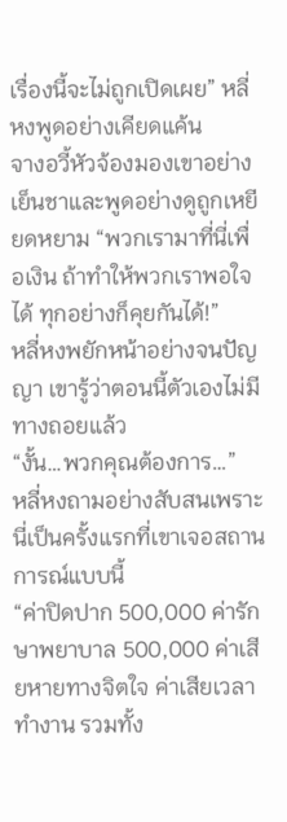เรื่องนี้จะไม่ถูกเปิดเผย” หลี่หงพูดอย่างเคียดแค้น
จางอวี้หัวจ้องมองเขาอย่างเย็นชาและพูดอย่างดูถูกเหยียดหยาม “พวกเรามาที่นี่เพื่อเงิน ถ้าทำให้พวกเราพอใจได้ ทุกอย่างก็คุยกันได้!”
หลี่หงพยักหน้าอย่างจนปัญญา เขารู้ว่าตอนนี้ตัวเองไม่มีทางถอยแล้ว
“งั้น…พวกคุณต้องการ…”
หลี่หงถามอย่างสับสนเพราะนี่เป็นครั้งแรกที่เขาเจอสถานการณ์แบบนี้
“ค่าปิดปาก 500,000 ค่ารักษาพยาบาล 500,000 ค่าเสียหายทางจิตใจ ค่าเสียเวลาทำงาน รวมทั้ง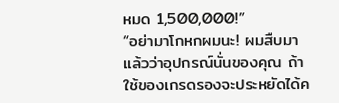หมด 1,500,000!”
“อย่ามาโกหกผมนะ! ผมสืบมาแล้วว่าอุปกรณ์นั่นของคุณ ถ้าใช้ของเกรดรองจะประหยัดได้ค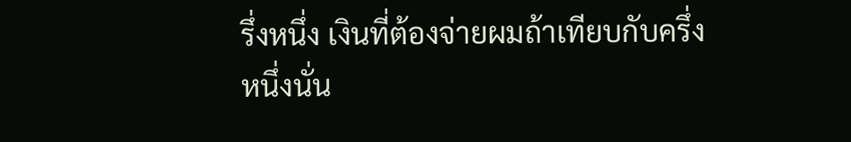รึ่งหนึ่ง เงินที่ต้องจ่ายผมถ้าเทียบกับครึ่งหนึ่งนั่น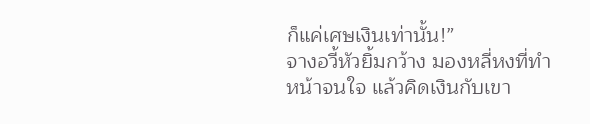ก็แค่เศษเงินเท่านั้น!”
จางอวี้หัวยิ้มกว้าง มองหลี่หงที่ทำหน้าจนใจ แล้วคิดเงินกับเขา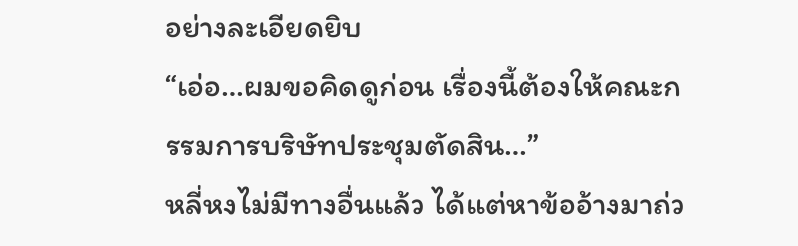อย่างละเอียดยิบ
“เอ่อ…ผมขอคิดดูก่อน เรื่องนี้ต้องให้คณะกรรมการบริษัทประชุมตัดสิน…”
หลี่หงไม่มีทางอื่นแล้ว ได้แต่หาข้ออ้างมาถ่ว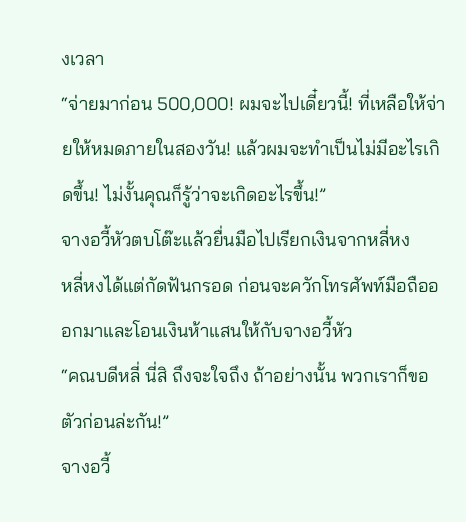งเวลา
“จ่ายมาก่อน 500,000! ผมจะไปเดี๋ยวนี้! ที่เหลือให้จ่ายให้หมดภายในสองวัน! แล้วผมจะทำเป็นไม่มีอะไรเกิดขึ้น! ไม่งั้นคุณก็รู้ว่าจะเกิดอะไรขึ้น!”
จางอวี้หัวตบโต๊ะแล้วยื่นมือไปเรียกเงินจากหลี่หง
หลี่หงได้แต่กัดฟันกรอด ก่อนจะควักโทรศัพท์มือถือออกมาและโอนเงินห้าแสนให้กับจางอวี้หัว
“คณบดีหลี่ นี่สิ ถึงจะใจถึง ถ้าอย่างนั้น พวกเราก็ขอตัวก่อนล่ะกัน!”
จางอวี้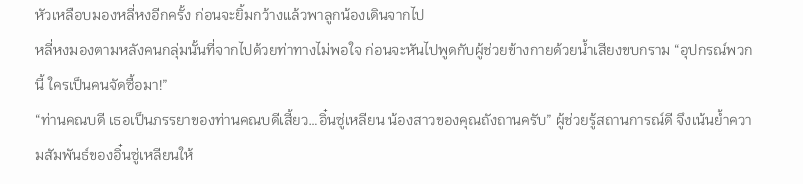หัวเหลือบมองหลี่หงอีกครั้ง ก่อนจะยิ้มกว้างแล้วพาลูกน้องเดินจากไป
หลี่หงมองตามหลังคนกลุ่มนั้นที่จากไปด้วยท่าทางไม่พอใจ ก่อนจะหันไปพูดกับผู้ช่วยข้างกายด้วยน้ำเสียงขบกราม “อุปกรณ์พวกนี้ ใครเป็นคนจัดซื้อมา!”
“ท่านคณบดี เธอเป็นภรรยาของท่านคณบดีเสี้ยว…อิ๋นซู่เหลียน น้องสาวของคุณถังถานครับ” ผู้ช่วยรู้สถานการณ์ดี จึงเน้นย้ำความสัมพันธ์ของอิ๋นซู่เหลียนให้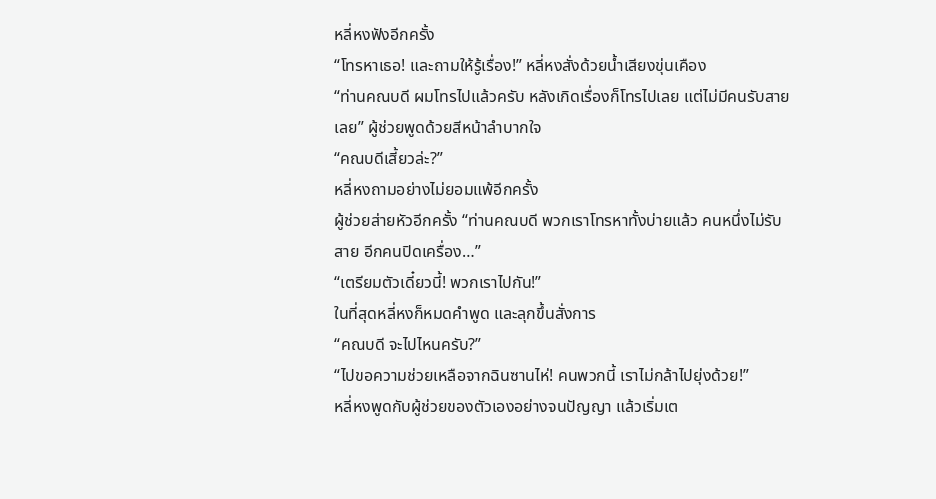หลี่หงฟังอีกครั้ง
“โทรหาเธอ! และถามให้รู้เรื่อง!” หลี่หงสั่งด้วยน้ำเสียงขุ่นเคือง
“ท่านคณบดี ผมโทรไปแล้วครับ หลังเกิดเรื่องก็โทรไปเลย แต่ไม่มีคนรับสายเลย” ผู้ช่วยพูดด้วยสีหน้าลำบากใจ
“คณบดีเสี้ยวล่ะ?”
หลี่หงถามอย่างไม่ยอมแพ้อีกครั้ง
ผู้ช่วยส่ายหัวอีกครั้ง “ท่านคณบดี พวกเราโทรหาทั้งบ่ายแล้ว คนหนึ่งไม่รับสาย อีกคนปิดเครื่อง…”
“เตรียมตัวเดี๋ยวนี้! พวกเราไปกัน!”
ในที่สุดหลี่หงก็หมดคำพูด และลุกขึ้นสั่งการ
“คณบดี จะไปไหนครับ?”
“ไปขอความช่วยเหลือจากฉินซานไห่! คนพวกนี้ เราไม่กล้าไปยุ่งด้วย!”
หลี่หงพูดกับผู้ช่วยของตัวเองอย่างจนปัญญา แล้วเริ่มเต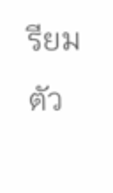รียมตัว